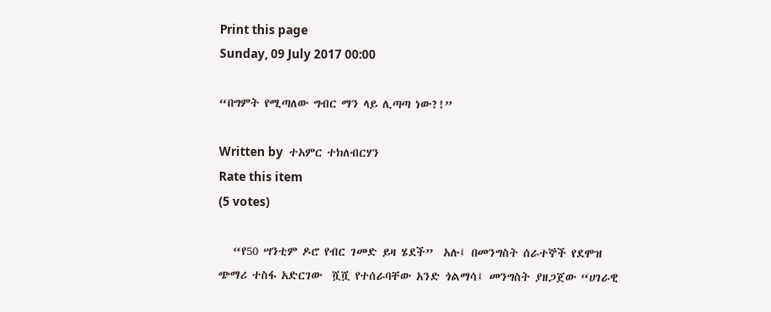Print this page
Sunday, 09 July 2017 00:00

“በግምት የሚጣለው ግብር ማን ላይ ሊጣጣ ነው?!”

Written by  ተአምር ተክለብርሃን
Rate this item
(5 votes)

   “የ50 ሣንቲም ዶሮ የብር ገመድ ይዛ ሄደች”  አሉ፤ በመንግስት ሰራተኞች የደሞዝ ጭማሪ ተስፋ አድርገው  ሿሿ የተሰራባቸው አንድ ጎልማሳ፤ መንግስት ያዘጋጀው “ሀገራዊ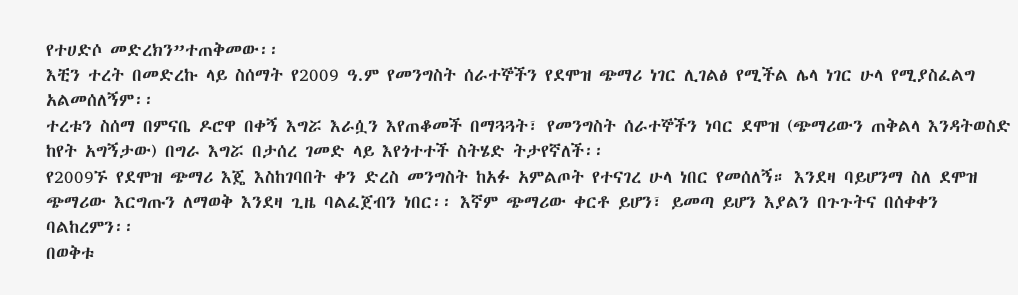የተሀድሶ መድረክን”ተጠቅመው፡፡
እቺን ተረት በመድረኩ ላይ ስሰማት የ2009 ዓ.ም የመንግስት ሰራተኞችን የደሞዝ ጭማሪ ነገር ሊገልፅ የሚችል ሌላ ነገር ሁላ የሚያስፈልግ አልመሰለኝም፡፡
ተረቱን ስሰማ በምናቤ ዶሮዋ በቀኝ እግሯ እራሷን እየጠቆመች በማጓጓት፣ የመንግስት ሰራተኞችን ነባር ደሞዝ (ጭማሪውን ጠቅልላ እንዳትወስድ ከየት አግኝታው) በግራ እግሯ በታሰረ ገመድ ላይ እየጎተተች ስትሄድ ትታየኛለች፡፡
የ2009ኙ የደሞዝ ጭማሪ እጄ እስከገባበት ቀን ድረስ መንግስት ከአፉ አምልጦት የተናገረ ሁላ ነበር የመሰለኝ። እንደዛ ባይሆንማ ስለ ደሞዝ ጭማሪው እርግጡን ለማወቅ እንደዛ ጊዜ ባልፈጀብን ነበር፡፡ እኛም ጭማሪው ቀርቶ ይሆን፣ ይመጣ ይሆን እያልን በጉጉትና በሰቀቀን ባልከረምን፡፡
በወቅቱ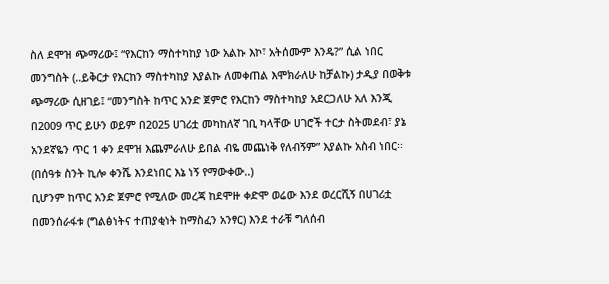ስለ ደሞዝ ጭማሪው፤ “የእርከን ማስተካከያ ነው አልኩ እኮ፣ አትሰሙም እንዴ?” ሲል ነበር መንግስት (..ይቅርታ የእርከን ማስተካከያ እያልኩ ለመቀጠል እሞክራለሁ ከቻልኩ) ታዲያ በወቅቱ ጭማሪው ሲዘገይ፤ “መንግስት ከጥር አንድ ጀምሮ የእርከን ማስተካከያ አደርጋለሁ አለ እንጂ በ2009 ጥር ይሁን ወይም በ2025 ሀገሪቷ መካከለኛ ገቢ ካላቸው ሀገሮች ተርታ ስትመደብ፣ ያኔ አንደኛዬን ጥር 1 ቀን ደሞዝ እጨምራለሁ ይበል ብዬ መጨነቅ የለብኝም” እያልኩ አስብ ነበር፡፡ (በሰዓቱ ስንት ኪሎ ቀንሼ እንደነበር እኔ ነኝ የማውቀው..)
ቢሆንም ከጥር አንድ ጀምሮ የሚለው መረጃ ከደሞዙ ቀድሞ ወሬው እንደ ወረርሺኝ በሀገሪቷ በመንሰራፋቱ (ግልፅነትና ተጠያቂነት ከማስፈን አንፃር) እንደ ተራቹ ግለሰብ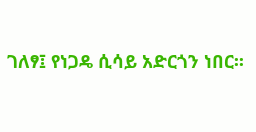ገለፃ፤ የነጋዴ ሲሳይ አድርጎን ነበር፡፡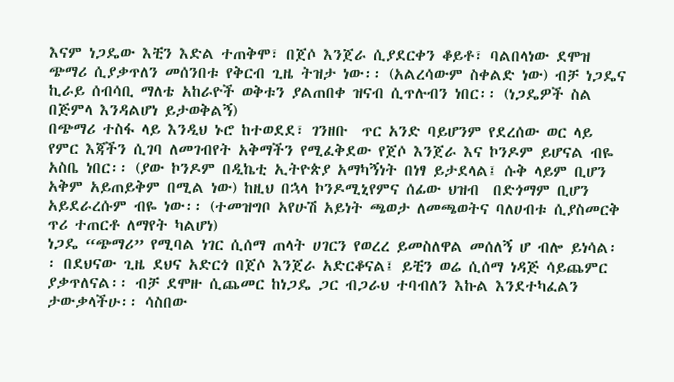እናም ነጋዴው እቺን እድል ተጠቅሞ፣ በጀሶ እንጀራ ሲያደርቀን ቆይቶ፣ ባልበላነው ደሞዝ ጭማሪ ሲያቃጥለን መሰንበቱ የቅርብ ጊዜ ትዝታ ነው፡፡ (አልረሳውም ስቀልድ ነው) ብቻ ነጋዴና ኪራይ ሰብሳቢ ማለቴ አከራዮች ወቅቱን ያልጠበቀ ዝናብ ሲጥሉብን ነበር፡፡ (ነጋዴዎች ስል በጅምላ እንዳልሆነ ይታወቅልኝ)
በጭማሪ ተስፋ ላይ እንዲህ ኑሮ ከተወደደ፣ ገንዘቡ  ጥር አንድ ባይሆንም የደረሰው ወር ላይ የምር እጃችን ሲገባ ለመገብየት አቅማችን የሚፈቅደው የጀሶ እንጀራ እና ኮንዶም ይሆናል ብዬ አስቤ ነበር፡፡ (ያው ኮንዶም በዲኬቲ ኢትዮጵያ አማካኝነት በነፃ ይታደላል፤ ሱቅ ላይም ቢሆን አቅም አይጠይቅም በሚል ነው) ከዚህ በኋላ ኮንዶሚኒየምና ሰፊው ህዝብ  በድጎማም ቢሆን አይደራረሱም ብዬ ነው፡፡ (ተመዝግቦ አየሁሽ አይነት ጫወታ ለመጫወትና ባለሀብቱ ሲያስመርቅ ጥሪ ተጠርቶ ለማየት ካልሆነ)
ነጋዴ “ጭማሪ” የሚባል ነገር ሲሰማ ጠላት ሀገርን የወረረ ይመስለዋል መሰለኝ ሆ ብሎ ይነሳል፡፡ በደህናው ጊዜ ደህና አድርጎ በጀሶ እንጀራ አድርቆናል፤ ይቺን ወሬ ሲሰማ ነዳጅ ሳይጨምር ያቃጥለናል፡፡ ብቻ ደሞዙ ሲጨመር ከነጋዴ ጋር ብጋራህ ተባብለን እኩል እንደተካፈልን ታውቃላችሁ፡፡ ሳስበው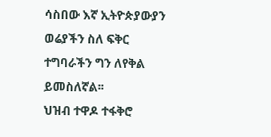ሳስበው እኛ ኢትዮጵያውያን ወሬያችን ስለ ፍቅር ተግባራችን ግን ለየቅል ይመስለኛል፡፡
ህዝብ ተዋዶ ተፋቅሮ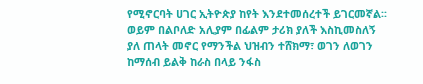የሚኖርባት ሀገር ኢትዮጵያ ከየት እንደተመሰረተች ይገርመኛል፡፡ ወይም በልቦለድ አሊያም በፊልም ታሪክ ያለች እስኪመስለኝ ያለ ጠላት መኖር የማንችል ህዝብን ተሸክማ፣ ወገን ለወገን ከማሰብ ይልቅ ከራስ በላይ ንፋስ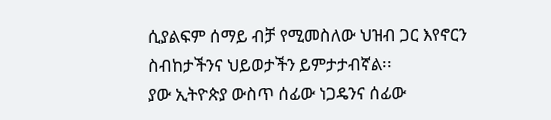ሲያልፍም ሰማይ ብቻ የሚመስለው ህዝብ ጋር እየኖርን ስብከታችንና ህይወታችን ይምታታብኛል፡፡
ያው ኢትዮጵያ ውስጥ ሰፊው ነጋዴንና ሰፊው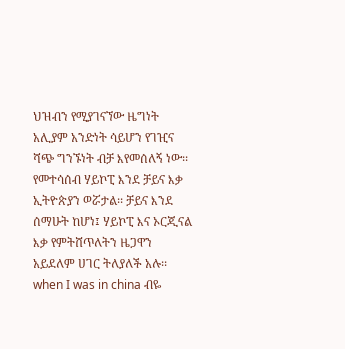ህዝብን የሚያገናኘው ዜግነት አሊያም አንድነት ሳይሆን የገዢና ሻጭ ግንኙነት ብቻ እየመሰለኝ ነው፡፡ የመተሳሰብ ሃይኮፒ እንደ ቻይና እቃ ኢትዮጵያን ወሯታል፡፡ ቻይና እንደ ሰማሁት ከሆነ፤ ሃይኮፒ እና ኦርጂናል እቃ የምትሸጥለትን ዜጋዋን አይደለም ሀገር ትለያለች አሉ፡፡ when I was in china ብዬ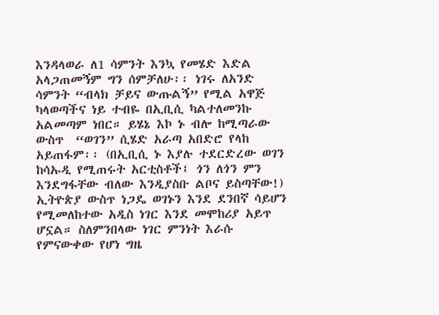እንዳላወራ ለ1 ሳምንት እንኳ የመሄድ እድል አላጋጠመኝም ግን ሰምቻለሁ፡፡ ነገሩ ለአንድ ሳምንት “ብላክ ቻይና ውጡልኝ” የሚል አዋጅ ካላወጣችና ነይ ተብዬ በኢቢሲ ካልተለመንኩ አልመጣም ነበር። ይሄኔ እኮ ኑ ብሎ ከሚጣራው ውስጥ  “ወገን” ሲሄድ አራጣ አበድሮ የላከ  አይጠፋም፡፡ (በኢቢሲ ኑ እያሉ ተደርድረው ወገን ከሳኡዲ የሚጠሩት አርቲስቶች፤ ጎን ለጎን ምን እንደግፋቸው ብለው እንዲያስቡ ልቦና ይስጣቸው!)
ኢትዮጵያ ውስጥ ነጋዴ ወገኑን እንደ ደንበኛ ሳይሆን የሚመለከተው አዲስ ነገር እንደ መሞከሪያ አይጥ ሆኗል። ስለምንበላው ነገር ምንነት እራሱ የምናውቀው የሆነ ግዜ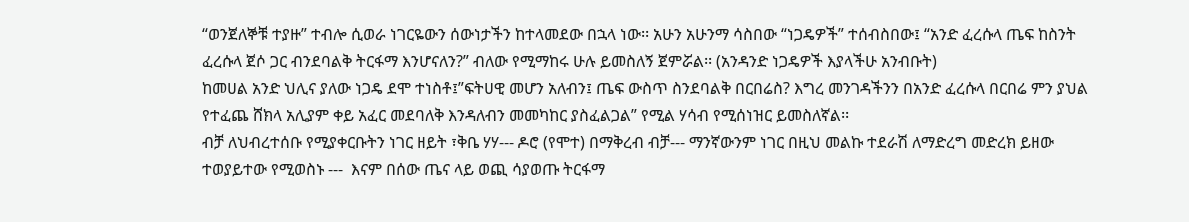“ወንጀለኞቹ ተያዙ” ተብሎ ሲወራ ነገርዬውን ሰውነታችን ከተላመደው በኋላ ነው፡፡ አሁን አሁንማ ሳስበው “ነጋዴዎች” ተሰብስበው፤ “አንድ ፈረሱላ ጤፍ ከስንት ፈረሱላ ጀሶ ጋር ብንደባልቅ ትርፋማ እንሆናለን?” ብለው የሚማከሩ ሁሉ ይመስለኝ ጀምሯል፡፡ (አንዳንድ ነጋዴዎች እያላችሁ አንብቡት)
ከመሀል አንድ ህሊና ያለው ነጋዴ ደሞ ተነስቶ፤”ፍትሀዊ መሆን አለብን፤ ጤፍ ውስጥ ስንደባልቅ በርበሬስ? እግረ መንገዳችንን በአንድ ፈረሱላ በርበሬ ምን ያህል የተፈጨ ሸክላ አሊያም ቀይ አፈር መደባለቅ እንዳለብን መመካከር ያስፈልጋል” የሚል ሃሳብ የሚሰነዝር ይመስለኛል፡፡
ብቻ ለህብረተሰቡ የሚያቀርቡትን ነገር ዘይት ፣ቅቤ ሃሃ--- ዶሮ (የሞተ) በማቅረብ ብቻ--- ማንኛውንም ነገር በዚህ መልኩ ተደራሽ ለማድረግ መድረክ ይዘው ተወያይተው የሚወስኑ ---  እናም በሰው ጤና ላይ ወጪ ሳያወጡ ትርፋማ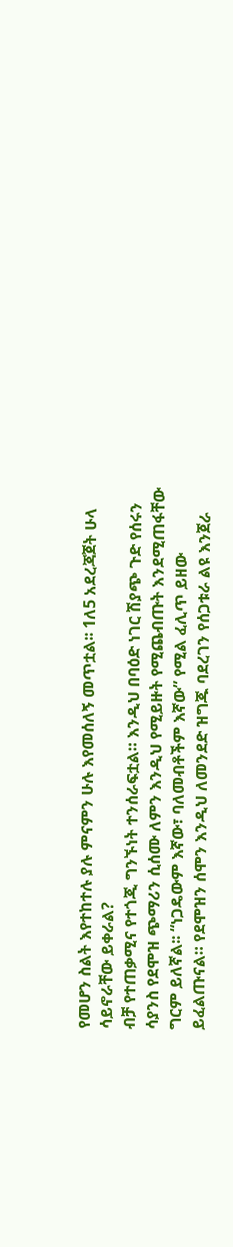የመሆን ስልት እየተከተሉ ያሉ ምናምን ሁሉ እየመሰለኝ መጥቷል፡፡ 1ለ5 አደረጃጀት ሁላ ሳይኖራቸው ይቀራል?
ብቻ የተጠቃሚና የተጎጂ ግንኙነት ተንሰራፍቷል። እንዲህ በባዕድ ነገር ሽያጭ ጉድ የሰሩን ሳያንስ የደሞዝ ጭማሪን ሲሰሙ ለምን እንዲህ የሚይዙት የሚጨብጡት እንደሚጠፋቸው ግርም ይለኛል፡፡ “ነጋዴውም እኛው፣ ባለመብቶችም እኛው” የሚል ፈሊጥ ይዘው ይፈልጡናል። የደሞዝን ሰሞን እንዲህ ለመንደድ ዝግጁ ባደረገን የሰጋቱራ ልዩ እንጀራ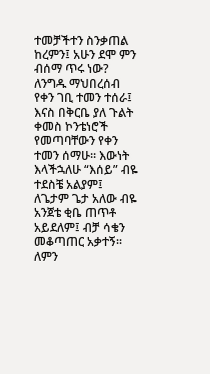ተመቻችተን ስንቃጠል ከረምን፤ አሁን ደሞ ምን ብሰማ ጥሩ ነው? ለንግዱ ማህበረሰብ የቀን ገቢ ተመን ተሰራ፤ እናስ በቅርቤ ያለ ጉልት ቀመስ ኮንቴነሮች የመጣባቸውን የቀን ተመን ሰማሁ፡፡ እውነት እላችኋለሁ “እሰይ” ብዬ ተደስቼ አልያም፤ ለጌታም ጌታ አለው ብዬ አንጀቴ ቂቤ ጠጥቶ አይደለም፤ ብቻ ሳቄን መቆጣጠር አቃተኝ፡፡ ለምን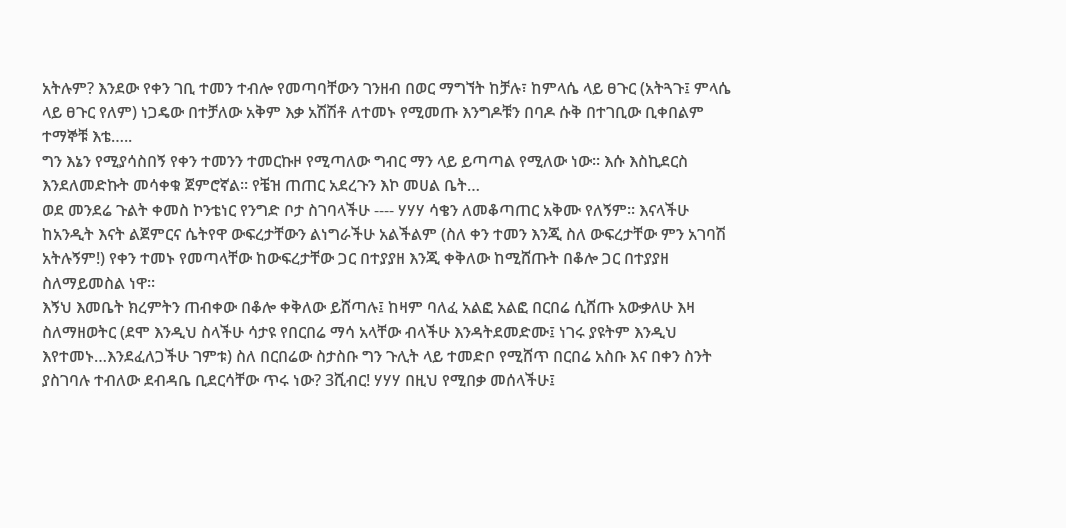አትሉም? እንደው የቀን ገቢ ተመን ተብሎ የመጣባቸውን ገንዘብ በወር ማግኘት ከቻሉ፣ ከምላሴ ላይ ፀጉር (አትጓጉ፤ ምላሴ ላይ ፀጉር የለም) ነጋዴው በተቻለው አቅም እቃ አሽሽቶ ለተመኑ የሚመጡ እንግዶቹን በባዶ ሱቅ በተገቢው ቢቀበልም ተማኞቹ እቴ…..
ግን እኔን የሚያሳስበኝ የቀን ተመንን ተመርኩዞ የሚጣለው ግብር ማን ላይ ይጣጣል የሚለው ነው፡፡ እሱ እስኪደርስ እንደለመድኩት መሳቀቁ ጀምሮኛል፡፡ የቼዝ ጠጠር አደረጉን እኮ መሀል ቤት…
ወደ መንደሬ ጉልት ቀመስ ኮንቴነር የንግድ ቦታ ስገባላችሁ ---- ሃሃሃ ሳቄን ለመቆጣጠር አቅሙ የለኝም፡፡ እናላችሁ ከአንዲት እናት ልጀምርና ሴትየዋ ውፍረታቸውን ልነግራችሁ አልችልም (ስለ ቀን ተመን እንጂ ስለ ውፍረታቸው ምን አገባሽ አትሉኝም!) የቀን ተመኑ የመጣላቸው ከውፍረታቸው ጋር በተያያዘ እንጂ ቀቅለው ከሚሸጡት በቆሎ ጋር በተያያዘ ስለማይመስል ነዋ፡፡
እኝህ እመቤት ክረምትን ጠብቀው በቆሎ ቀቅለው ይሸጣሉ፤ ከዛም ባለፈ አልፎ አልፎ በርበሬ ሲሸጡ አውቃለሁ እዛ ስለማዘወትር (ደሞ እንዲህ ስላችሁ ሳታዩ የበርበሬ ማሳ አላቸው ብላችሁ እንዳትደመድሙ፤ ነገሩ ያዩትም እንዲህ እየተመኑ…እንደፈለጋችሁ ገምቱ) ስለ በርበሬው ስታስቡ ግን ጉሊት ላይ ተመድቦ የሚሸጥ በርበሬ አስቡ እና በቀን ስንት ያስገባሉ ተብለው ደብዳቤ ቢደርሳቸው ጥሩ ነው? 3ሺብር! ሃሃሃ በዚህ የሚበቃ መሰላችሁ፤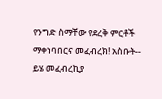የንግድ ስማቸው የደረቅ ምርቶች ማቀነባበርና መፈብረክ! አስቡት-- ይሄ መፈብረኪያ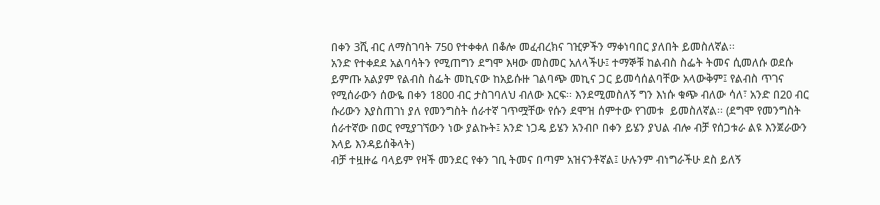በቀን 3ሺ ብር ለማስገባት 750 የተቀቀለ በቆሎ መፈብረክና ገዢዎችን ማቀነባበር ያለበት ይመስለኛል፡፡
አንድ የተቀደደ አልባሳትን የሚጠግን ደግሞ እዛው መስመር አለላችሁ፤ ተማኞቹ ከልብስ ስፌት ትመና ሲመለሱ ወደሱ ይምጡ አልያም የልብስ ስፌት መኪናው ከአይሱዙ ገልባጭ መኪና ጋር ይመሳሰልባቸው አላውቅም፤ የልብስ ጥገና የሚሰራውን ሰውዬ በቀን 1800 ብር ታስገባለህ ብለው እርፍ፡፡ እንደሚመስለኝ ግን እነሱ ቁጭ ብለው ሳለ፣ አንድ በ20 ብር ሱሪውን እያስጠገነ ያለ የመንግስት ሰራተኛ ገጥሟቸው የሱን ደሞዝ ሰምተው የገመቱ  ይመስለኛል፡፡ (ደግሞ የመንግስት ሰራተኛው በወር የሚያገኘውን ነው ያልኩት፤ አንድ ነጋዴ ይሄን አንብቦ በቀን ይሄን ያህል ብሎ ብቻ የሰጋቱራ ልዩ እንጀራውን እላይ እንዳይሰቅላት)
ብቻ ተዟዙሬ ባላይም የዛች መንደር የቀን ገቢ ትመና በጣም አዝናንቶኛል፤ ሁሉንም ብነግራችሁ ደስ ይለኝ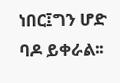ነበር፤ግን ሆድ ባዶ ይቀራል፡፡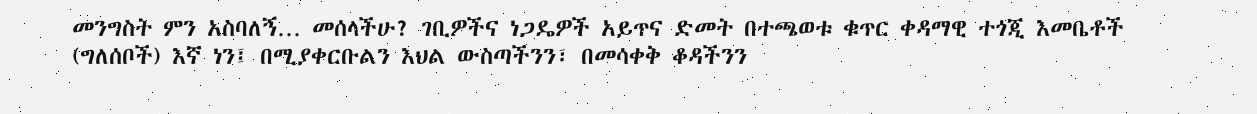መንግስት ምን አስባለኝ… መሰላችሁ? ገቢዎችና ነጋዴዎች አይጥና ድመት በተጫወቱ ቁጥር ቀዳማዊ ተጎጂ እመቤቶች (ግለሰቦች) እኛ ነን፤ በሚያቀርቡልን እህል ውስጣችንን፣ በመሳቀቅ ቆዳችንን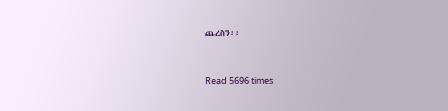ጨረስን፡፡


Read 5696 times